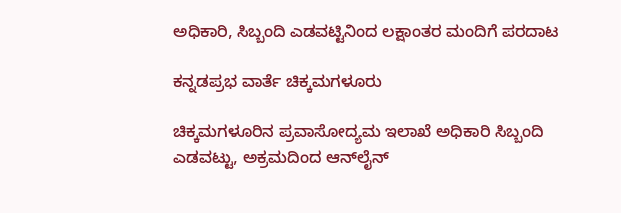ಅಧಿಕಾರಿ, ಸಿಬ್ಬಂದಿ ಎಡವಟ್ಟಿನಿಂದ ಲಕ್ಷಾಂತರ ಮಂದಿಗೆ ಪರದಾಟ

ಕನ್ನಡಪ್ರಭ ವಾರ್ತೆ ಚಿಕ್ಕಮಗಳೂರು

ಚಿಕ್ಕಮಗಳೂರಿನ ಪ್ರವಾಸೋದ್ಯಮ ಇಲಾಖೆ ಅಧಿಕಾರಿ ಸಿಬ್ಬಂದಿ ಎಡವಟ್ಟು, ಅಕ್ರಮದಿಂದ ಆನ್‌ಲೈನ್‌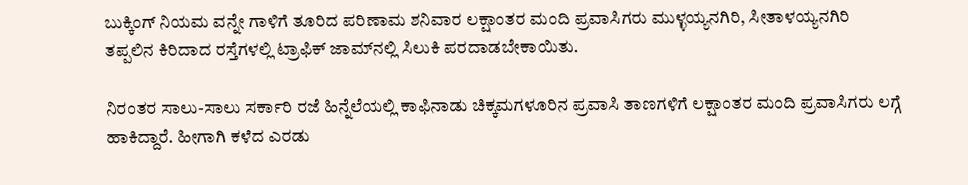ಬುಕ್ಕಿಂಗ್‌ ನಿಯಮ ವನ್ನೇ ಗಾಳಿಗೆ ತೂರಿದ ಪರಿಣಾಮ ಶನಿವಾರ ಲಕ್ಷಾಂತರ ಮಂದಿ ಪ್ರವಾಸಿಗರು ಮುಳ್ಳಯ್ಯನಗಿರಿ, ಸೀತಾಳಯ್ಯನಗಿರಿ ತಪ್ಪಲಿನ ಕಿರಿದಾದ ರಸ್ತೆಗಳಲ್ಲಿ ಟ್ರಾಫಿಕ್‌ ಜಾಮ್‌ನಲ್ಲಿ ಸಿಲುಕಿ ಪರದಾಡಬೇಕಾಯಿತು.

ನಿರಂತರ ಸಾಲು-ಸಾಲು ಸರ್ಕಾರಿ ರಜೆ ಹಿನ್ನೆಲೆಯಲ್ಲಿ ಕಾಫಿನಾಡು ಚಿಕ್ಕಮಗಳೂರಿನ ಪ್ರವಾಸಿ ತಾಣಗಳಿಗೆ ಲಕ್ಷಾಂತರ ಮಂದಿ ಪ್ರವಾಸಿಗರು ಲಗ್ಗೆ ಹಾಕಿದ್ದಾರೆ. ಹೀಗಾಗಿ ಕಳೆದ ಎರಡು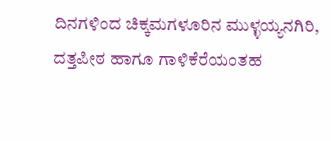ದಿನಗಳಿಂದ ಚಿಕ್ಕಮಗಳೂರಿನ ಮುಳ್ಳಯ್ಯನಗಿರಿ, ದತ್ತಪೀಠ ಹಾಗೂ ಗಾಳಿಕೆರೆಯಂತಹ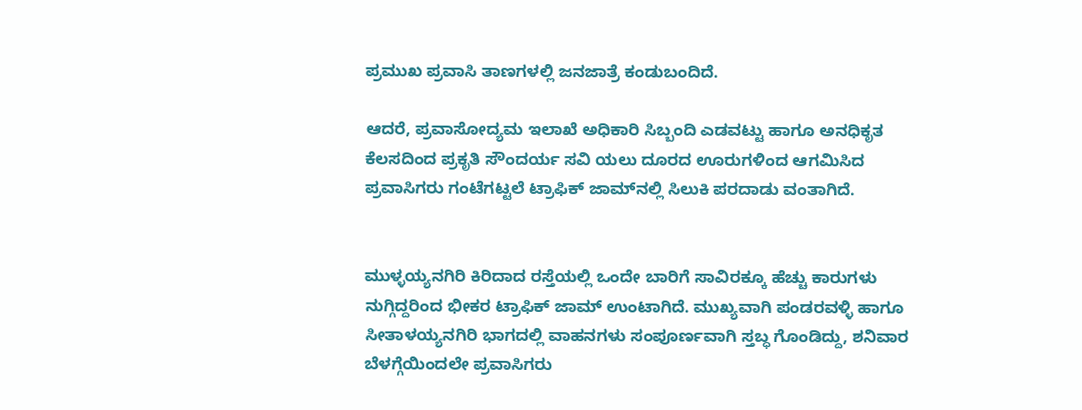ಪ್ರಮುಖ ಪ್ರವಾಸಿ ತಾಣಗಳಲ್ಲಿ ಜನಜಾತ್ರೆ ಕಂಡುಬಂದಿದೆ.

ಆದರೆ, ಪ್ರವಾಸೋದ್ಯಮ ಇಲಾಖೆ ಅಧಿಕಾರಿ ಸಿಬ್ಬಂದಿ ಎಡವಟ್ಟು ಹಾಗೂ ಅನಧಿಕೃತ ಕೆಲಸದಿಂದ ಪ್ರಕೃತಿ ಸೌಂದರ್ಯ ಸವಿ ಯಲು ದೂರದ ಊರುಗಳಿಂದ ಆಗಮಿಸಿದ ಪ್ರವಾಸಿಗರು ಗಂಟೆಗಟ್ಟಲೆ ಟ್ರಾಫಿಕ್ ಜಾಮ್‌ನಲ್ಲಿ ಸಿಲುಕಿ ಪರದಾಡು ವಂತಾಗಿದೆ.


ಮುಳ್ಳಯ್ಯನಗಿರಿ ಕಿರಿದಾದ ರಸ್ತೆಯಲ್ಲಿ ಒಂದೇ ಬಾರಿಗೆ ಸಾವಿರಕ್ಕೂ ಹೆಚ್ಚು ಕಾರುಗಳು ನುಗ್ಗಿದ್ದರಿಂದ ಭೀಕರ ಟ್ರಾಫಿಕ್ ಜಾಮ್ ಉಂಟಾಗಿದೆ. ಮುಖ್ಯವಾಗಿ ಪಂಡರವಳ್ಳಿ ಹಾಗೂ ಸೀತಾಳಯ್ಯನಗಿರಿ ಭಾಗದಲ್ಲಿ ವಾಹನಗಳು ಸಂಪೂರ್ಣವಾಗಿ ಸ್ತಬ್ಧ ಗೊಂಡಿದ್ದು, ಶನಿವಾರ ಬೆಳಗ್ಗೆಯಿಂದಲೇ ಪ್ರವಾಸಿಗರು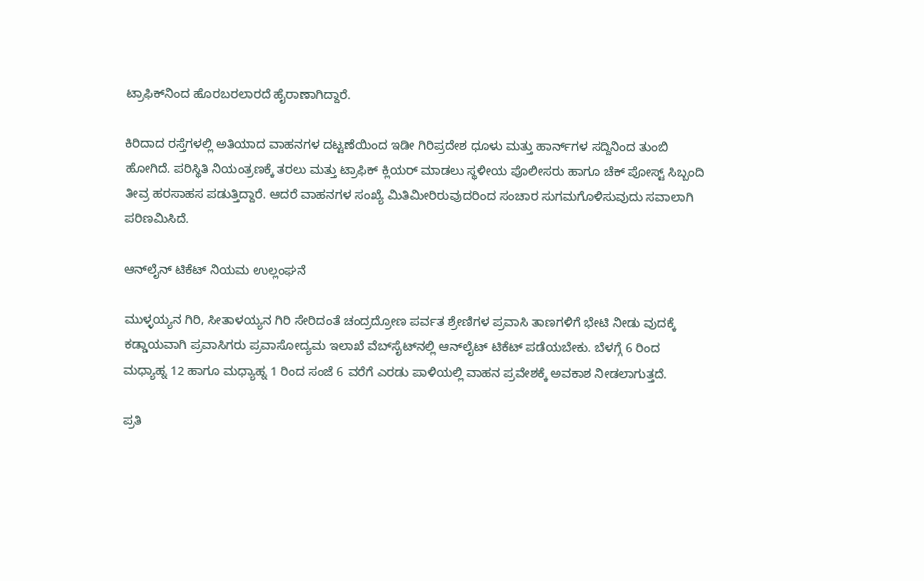ಟ್ರಾಫಿಕ್‌ನಿಂದ ಹೊರಬರಲಾರದೆ ಹೈರಾಣಾಗಿದ್ದಾರೆ.

ಕಿರಿದಾದ ರಸ್ತೆಗಳಲ್ಲಿ ಅತಿಯಾದ ವಾಹನಗಳ ದಟ್ಟಣೆಯಿಂದ ಇಡೀ ಗಿರಿಪ್ರದೇಶ ಧೂಳು ಮತ್ತು ಹಾರ್ನ್‌ಗಳ ಸದ್ದಿನಿಂದ ತುಂಬಿ ಹೋಗಿದೆ. ಪರಿಸ್ಥಿತಿ ನಿಯಂತ್ರಣಕ್ಕೆ ತರಲು ಮತ್ತು ಟ್ರಾಫಿಕ್ ಕ್ಲಿಯರ್ ಮಾಡಲು ಸ್ಥಳೀಯ ಪೊಲೀಸರು ಹಾಗೂ ಚೆಕ್‌ ಪೋಸ್ಟ್ ಸಿಬ್ಬಂದಿ ತೀವ್ರ ಹರಸಾಹಸ ಪಡುತ್ತಿದ್ದಾರೆ. ಆದರೆ ವಾಹನಗಳ ಸಂಖ್ಯೆ ಮಿತಿಮೀರಿರುವುದರಿಂದ ಸಂಚಾರ ಸುಗಮಗೊಳಿಸುವುದು ಸವಾಲಾಗಿ ಪರಿಣಮಿಸಿದೆ.

ಆನ್‌ಲೈನ್‌ ಟಿಕೆಟ್‌ ನಿಯಮ ಉಲ್ಲಂಘನೆ

ಮುಳ್ಳಯ್ಯನ ಗಿರಿ, ಸೀತಾಳಯ್ಯನ ಗಿರಿ ಸೇರಿದಂತೆ ಚಂದ್ರದ್ರೋಣ ಪರ್ವತ ಶ್ರೇಣಿಗಳ ಪ್ರವಾಸಿ ತಾಣಗಳಿಗೆ ಭೇಟಿ ನೀಡು ವುದಕ್ಕೆ ಕಡ್ಡಾಯವಾಗಿ ಪ್ರವಾಸಿಗರು ಪ್ರವಾಸೋದ್ಯಮ ಇಲಾಖೆ ವೆಬ್‌ಸೈಟ್‌ನಲ್ಲಿ ಆನ್‌ಲೈಟ್‌ ಟಿಕೆಟ್‌ ಪಡೆಯಬೇಕು. ಬೆಳಗ್ಗೆ 6 ರಿಂದ ಮಧ್ಯಾಹ್ನ 12 ಹಾಗೂ ಮಧ್ಯಾಹ್ನ 1 ರಿಂದ ಸಂಜೆ 6 ವರೆಗೆ ಎರಡು ಪಾಳಿಯಲ್ಲಿ ವಾಹನ ಪ್ರವೇಶಕ್ಕೆ ಅವಕಾಶ ನೀಡಲಾಗುತ್ತದೆ.

ಪ್ರತಿ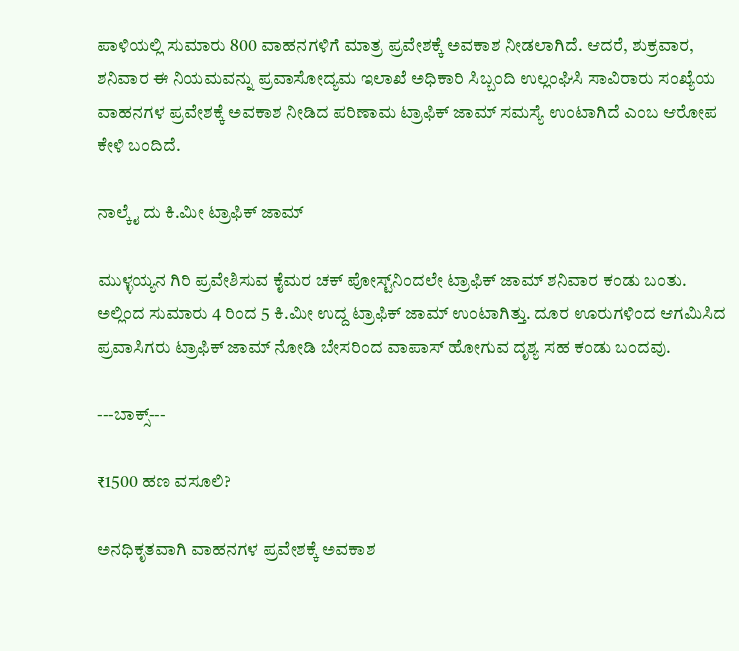ಪಾಳಿಯಲ್ಲಿ ಸುಮಾರು 800 ವಾಹನಗಳಿಗೆ ಮಾತ್ರ ಪ್ರವೇಶಕ್ಕೆ ಅವಕಾಶ ನೀಡಲಾಗಿದೆ. ಆದರೆ, ಶುಕ್ರವಾರ, ಶನಿವಾರ ಈ ನಿಯಮವನ್ನು ಪ್ರವಾಸೋದ್ಯಮ ಇಲಾಖೆ ಅಧಿಕಾರಿ ಸಿಬ್ಬಂದಿ ಉಲ್ಲಂಘಿಸಿ ಸಾವಿರಾರು ಸಂಖ್ಯೆಯ ವಾಹನಗಳ ಪ್ರವೇಶಕ್ಕೆ ಅವಕಾಶ ನೀಡಿದ ಪರಿಣಾಮ ಟ್ರಾಫಿಕ್‌ ಜಾಮ್‌ ಸಮಸ್ಯೆ ಉಂಟಾಗಿದೆ ಎಂಬ ಆರೋಪ ಕೇಳಿ ಬಂದಿದೆ.

ನಾಲ್ಕೈ ದು ಕಿ.ಮೀ ಟ್ರಾಫಿಕ್‌ ಜಾಮ್‌

ಮುಳ್ಳಯ್ಯನ ಗಿರಿ ಪ್ರವೇಶಿಸುವ ಕೈಮರ ಚಕ್‌ ಪೋಸ್ಟ್‌ನಿಂದಲೇ ಟ್ರಾಫಿಕ್‌ ಜಾಮ್‌ ಶನಿವಾರ ಕಂಡು ಬಂತು. ಅಲ್ಲಿಂದ ಸುಮಾರು 4 ರಿಂದ 5 ಕಿ.ಮೀ ಉದ್ದ ಟ್ರಾಫಿಕ್‌ ಜಾಮ್‌ ಉಂಟಾಗಿತ್ತು. ದೂರ ಊರುಗಳಿಂದ ಆಗಮಿಸಿದ ಪ್ರವಾಸಿಗರು ಟ್ರಾಫಿಕ್‌ ಜಾಮ್‌ ನೋಡಿ ಬೇಸರಿಂದ ವಾಪಾಸ್ ಹೋಗುವ ದೃಶ್ಯ ಸಹ ಕಂಡು ಬಂದವು.

---ಬಾಕ್ಸ್‌---

₹1500 ಹಣ ವಸೂಲಿ?

ಅನಧಿಕೃತವಾಗಿ ವಾಹನಗಳ ಪ್ರವೇಶಕ್ಕೆ ಅವಕಾಶ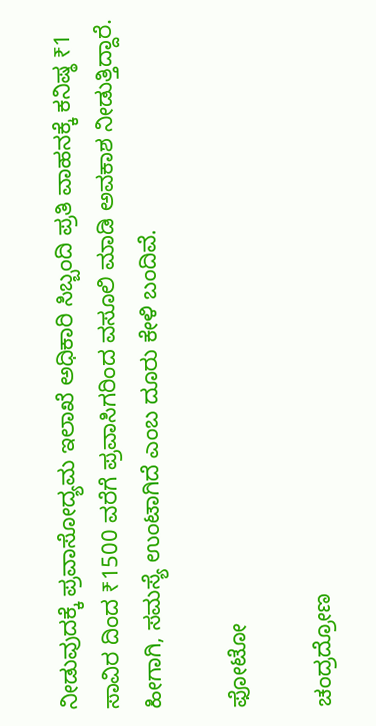ನೀಡುವುದಕ್ಕೆ ಪ್ರವಾಸೋದ್ಯಮ ಇಲಾಖೆ ಅಧಿಕಾರಿ ಸಿಬ್ಬಂದಿ ಪ್ರತಿ ವಾಹನಕ್ಕೆ ಕನಿಷ್ಠ ₹1 ಸಾವಿರ ದಿಂದ ₹1500 ವರೆಗೆ ಪ್ರವಾಸಿಗರಿಂದ ವಸೂಲಿ ಮಾಡಿ ಅವಕಾಶ ನೀಡುತ್ತಿದ್ದಾರೆ. ಹೀಗಾಗಿ, ಸಮಸ್ಯೆ ಉಂಟಾಗಿದೆ ಎಂಬ ದೂರು ಕೇಳಿ ಬಂದಿವೆ.

ಫೋಟೋ

ಚಂದ್ರದ್ರೋಣ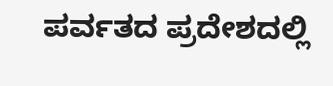ಪರ್ವತದ ಪ್ರದೇಶದಲ್ಲಿ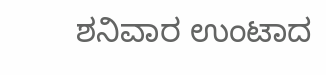ಶನಿವಾರ ಉಂಟಾದ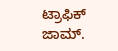ಟ್ರಾಫಿಕ್‌ ಜಾಮ್‌.